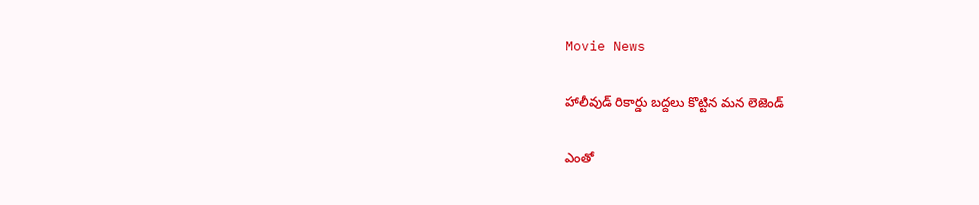Movie News

హాలీవుడ్ రికార్డు బద్దలు కొట్టిన మన లెజెండ్

ఎంతో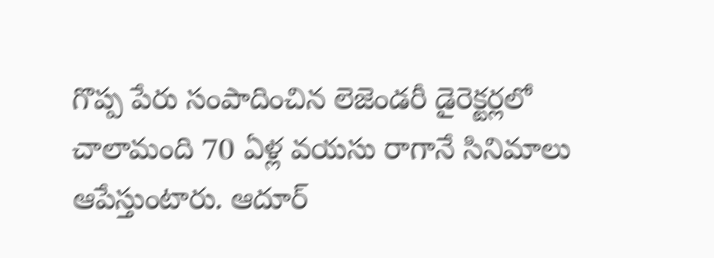గొప్ప పేరు సంపాదించిన లెజెండరీ డైరెక్టర్లలో చాలామంది 70 ఏళ్ల వయసు రాగానే సినిమాలు ఆపేస్తుంటారు. ఆదూర్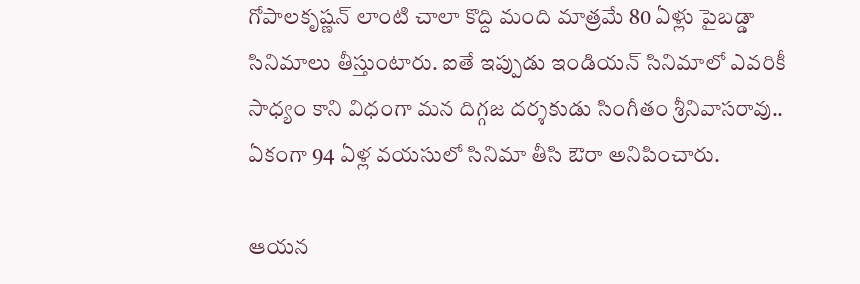గోపాలకృష్ణన్ లాంటి చాలా కొద్ది మంది మాత్రమే 80 ఏళ్లు పైబడ్డా సినిమాలు తీస్తుంటారు. ఐతే ఇప్పుడు ఇండియన్ సినిమాలో ఎవరికీ సాధ్యం కాని విధంగా మన దిగ్గజ దర్శకుడు సింగీతం శ్రీనివాసరావు.. ఏకంగా 94 ఏళ్ల వయసులో సినిమా తీసి ఔరా అనిపించారు.

ఆయన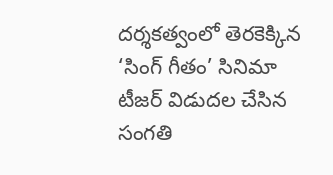దర్శకత్వంలో తెరకెక్కిన ‘సింగ్ గీతం’ సినిమా టీజర్ విడుదల చేసిన సంగతి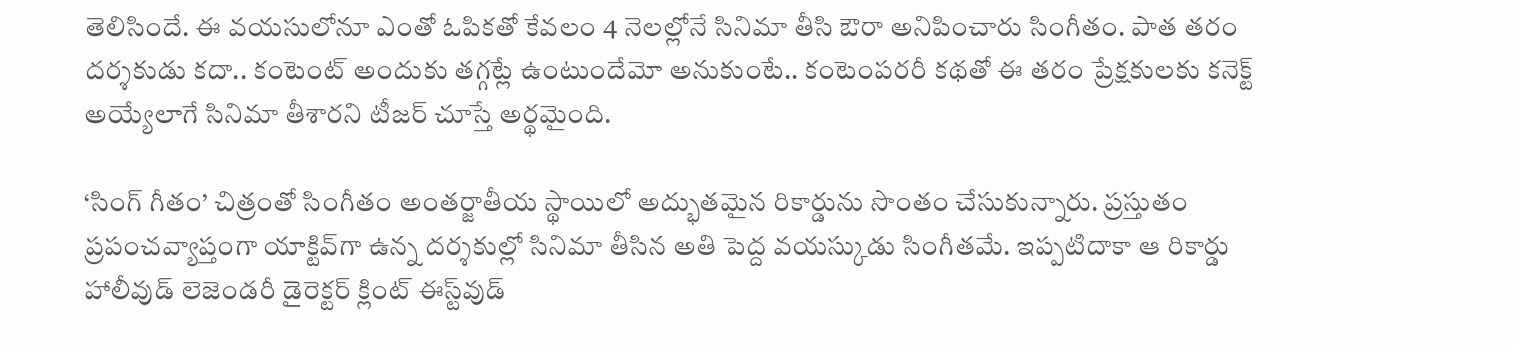తెలిసిందే. ఈ వయసులోనూ ఎంతో ఓపికతో కేవలం 4 నెలల్లోనే సినిమా తీసి ఔరా అనిపించారు సింగీతం. పాత తరం దర్శకుడు కదా.. కంటెంట్ అందుకు తగ్గట్లే ఉంటుందేమో అనుకుంటే.. కంటెంపరరీ కథతో ఈ తరం ప్రేక్షకులకు కనెక్ట్ అయ్యేలాగే సినిమా తీశారని టీజర్ చూస్తే అర్థమైంది.

‘సింగ్ గీతం’ చిత్రంతో సింగీతం అంతర్జాతీయ స్థాయిలో అద్భుతమైన రికార్డును సొంతం చేసుకున్నారు. ప్రస్తుతం ప్రపంచవ్యాప్తంగా యాక్టివ్‌గా ఉన్న దర్శకుల్లో సినిమా తీసిన అతి పెద్ద వయస్కుడు సింగీతమే. ఇప్పటిదాకా ఆ రికార్డు హాలీవుడ్ లెజెండరీ డైరెక్టర్ క్లింట్ ఈస్ట్‌‌వుడ్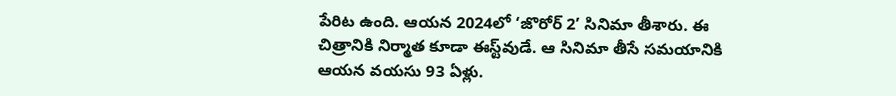పేరిట ఉంది. ఆయన 2024లో ‘జొరోర్ 2’ సినిమా తీశారు. ఈ చిత్రానికి నిర్మాత కూడా ఈస్ట్‌వుడే. ఆ సినిమా తీసే సమయానికి ఆయన వయసు 93 ఏళ్లు.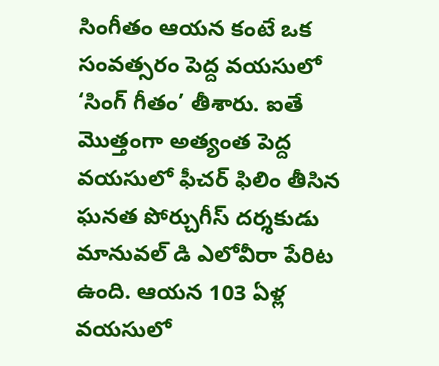సింగీతం ఆయన కంటే ఒక సంవత్సరం పెద్ద వయసులో ‘సింగ్ గీతం’ తీశారు. ఐతే మొత్తంగా అత్యంత పెద్ద వయసులో ఫీచర్ ఫిలిం తీసిన ఘనత పోర్చుగీస్ దర్శకుడు మానువల్ డి ఎలోవీరా పేరిట ఉంది. ఆయన 103 ఏళ్ల వయసులో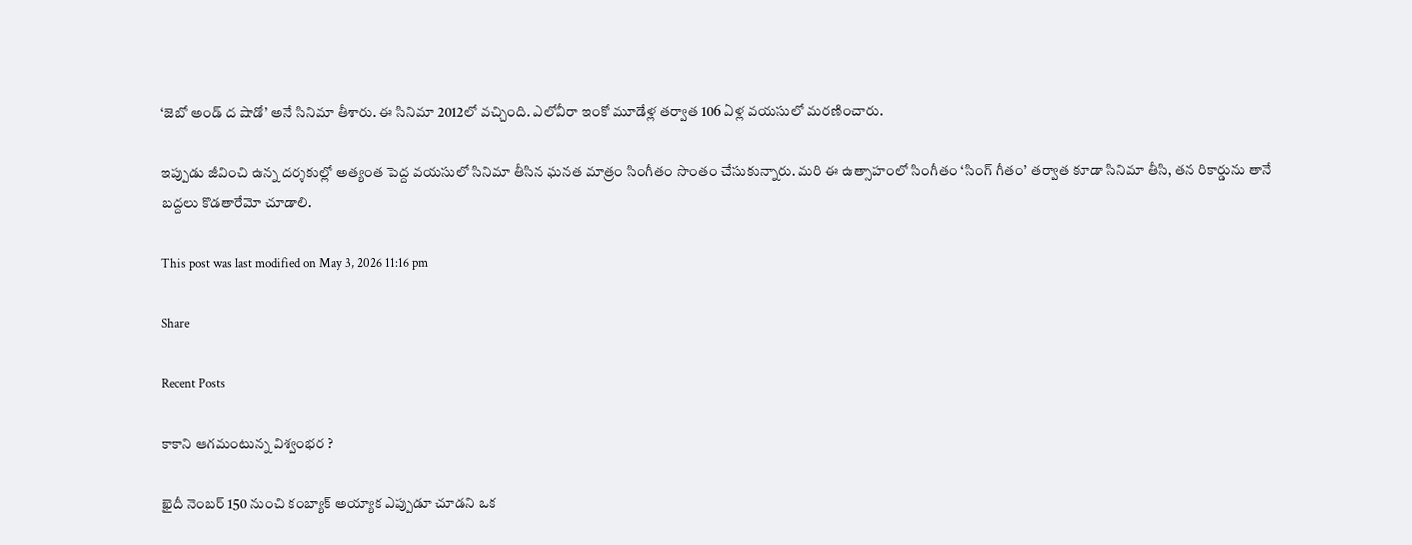‘జెబో అండ్ ద షాడో’ అనే సినిమా తీశారు. ఈ సినిమా 2012లో వచ్చింది. ఎలోవీరా ఇంకో మూడేళ్ల తర్వాత 106 ఏళ్ల వయసులో మరణించారు.

ఇప్పుడు జీవించి ఉన్న దర్శకుల్లో అత్యంత పెద్ద వయసులో సినిమా తీసిన ఘనత మాత్రం సింగీతం సొంతం చేసుకున్నారు. మరి ఈ ఉత్సాహంలో సింగీతం ‘సింగ్ గీతం’ తర్వాత కూడా సినిమా తీసి, తన రికార్డును తానే బద్దలు కొడతారేమో చూడాలి.

This post was last modified on May 3, 2026 11:16 pm

Share

Recent Posts

కాకాని ఆగమంటున్న విశ్వంభర ?

ఖైదీ నెంబర్ 150 నుంచి కంబ్యాక్ అయ్యాక ఎప్పుడూ చూడని ఒక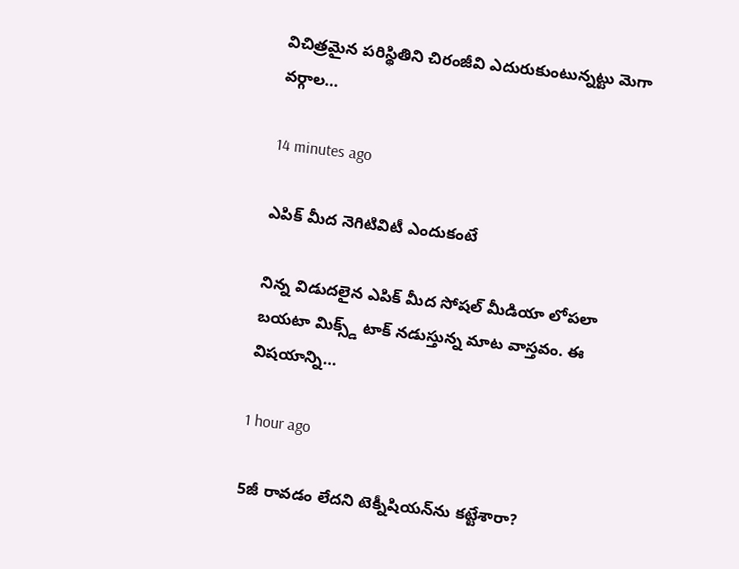విచిత్రమైన పరిస్థితిని చిరంజీవి ఎదురుకుంటున్నట్టు మెగా వర్గాల…

14 minutes ago

ఎపిక్ మీద నెగిటివిటీ ఎందుకంటే

నిన్న విడుదలైన ఎపిక్ మీద సోషల్ మీడియా లోపలా బయటా మిక్స్డ్ టాక్ నడుస్తున్న మాట వాస్తవం. ఈ విషయాన్ని…

1 hour ago

5జీ రావడం లేదని టెక్నీషియన్‌ను కట్టేశారా?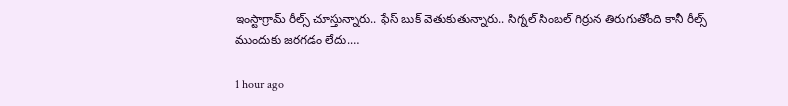ఇంస్టాగ్రామ్ రీల్స్ చూస్తున్నారు.. ఫేస్ బుక్ వెతుకుతున్నారు.. సిగ్నల్ సింబల్ గిర్రున తిరుగుతోంది కానీ రీల్స్ ముందుకు జరగడం లేదు.…

1 hour ago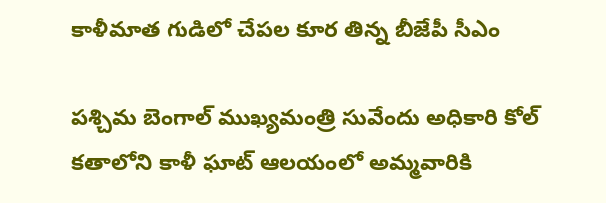కాళీమాత గుడిలో చేపల కూర తిన్న బీజేపీ సీఎం

పశ్చిమ బెంగాల్ ముఖ్యమంత్రి సువేందు అధికారి కోల్ కతాలోని కాళీ ఘాట్ ఆలయంలో అమ్మవారికి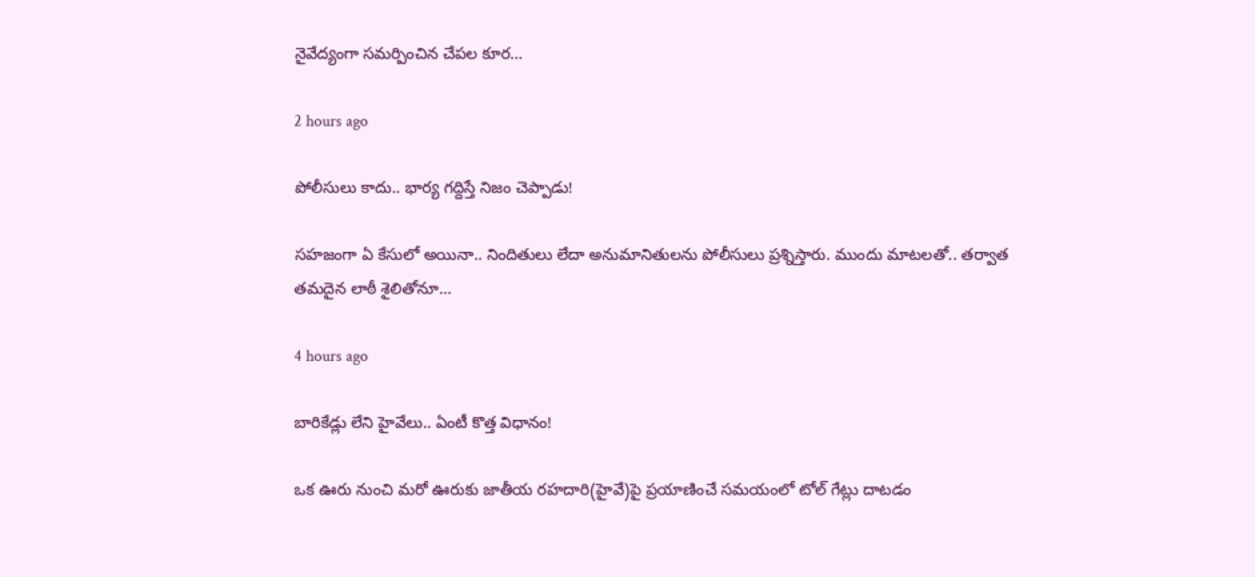నైవేద్యంగా సమర్పించిన చేపల కూర…

2 hours ago

పోలీసులు కాదు.. భార్య గ‌ద్దిస్తే నిజం చెప్పాడు!

స‌హ‌జంగా ఏ కేసులో అయినా.. నిందితులు లేదా అనుమానితుల‌ను పోలీసులు ప్ర‌శ్నిస్తారు. ముందు మాట‌ల‌తో.. త‌ర్వాత త‌మ‌దైన లాఠీ శైలితోనూ…

4 hours ago

బారికేడ్లు లేని హైవేలు.. ఏంటీ కొత్త విధానం!

ఒక ఊరు నుంచి మ‌రో ఊరుకు జాతీయ ర‌హ‌దారి(హైవే)పై ప్ర‌యాణించే స‌మ‌యంలో టోల్ గేట్లు దాట‌డం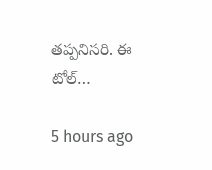త‌ప్ప‌నిస‌రి. ఈ టోల్…

5 hours ago